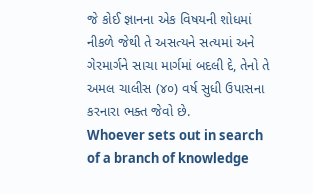જે કોઈ જ્ઞાનના એક વિષયની શોધમાં નીકળે જેથી તે અસત્યને સત્યમાં અને ગેરમાર્ગને સાચા માર્ગમાં બદલી દે, તેનો તે અમલ ચાલીસ (૪૦) વર્ષ સુધી ઉપાસના કરનારા ભક્ત જેવો છે.
Whoever sets out in search of a branch of knowledge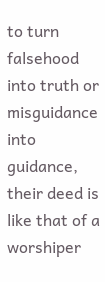to turn falsehood into truth or misguidance into guidance, their deed is like that of a worshiper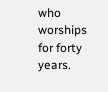who worships for forty years.